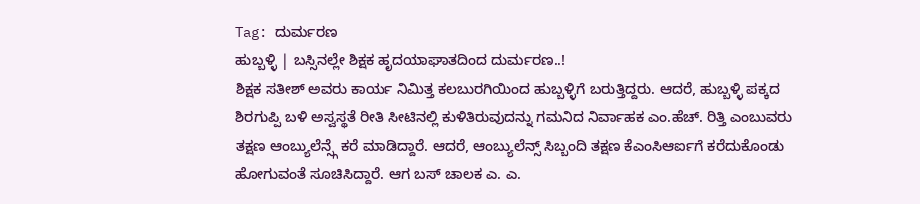Tag: ದುರ್ಮರಣ
ಹುಬ್ಬಳ್ಳಿ | ಬಸ್ಸಿನಲ್ಲೇ ಶಿಕ್ಷಕ ಹೃದಯಾಘಾತದಿಂದ ದುರ್ಮರಣ..!
ಶಿಕ್ಷಕ ಸತೀಶ್ ಅವರು ಕಾರ್ಯ ನಿಮಿತ್ತ ಕಲಬುರಗಿಯಿಂದ ಹುಬ್ಬಳ್ಳಿಗೆ ಬರುತ್ತಿದ್ದರು. ಆದರೆ, ಹುಬ್ಬಳ್ಳಿ ಪಕ್ಕದ ಶಿರಗುಪ್ಪಿ ಬಳಿ ಅಸ್ವಸ್ಥತೆ ರೀತಿ ಸೀಟಿನಲ್ಲಿ ಕುಳಿತಿರುವುದನ್ನು ಗಮನಿದ ನಿರ್ವಾಹಕ ಎಂ.ಹೆಚ್. ರಿತ್ತಿ ಎಂಬುವರು ತಕ್ಷಣ ಆಂಬ್ಯುಲೆನ್ಸ್ಗೆ ಕರೆ ಮಾಡಿದ್ದಾರೆ. ಆದರೆ, ಆಂಬ್ಯುಲೆನ್ಸ್ ಸಿಬ್ಬಂದಿ ತಕ್ಷಣ ಕೆಎಂಸಿಆರ್ಐಗೆ ಕರೆದುಕೊಂಡು ಹೋಗುವಂತೆ ಸೂಚಿಸಿದ್ದಾರೆ. ಆಗ ಬಸ್ ಚಾಲಕ ಎ. ಎ.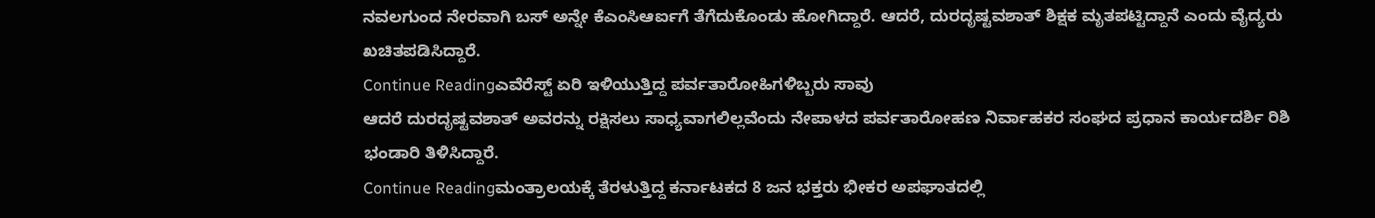ನವಲಗುಂದ ನೇರವಾಗಿ ಬಸ್ ಅನ್ನೇ ಕೆಎಂಸಿಆರ್ಐಗೆ ತೆಗೆದುಕೊಂಡು ಹೋಗಿದ್ದಾರೆ. ಆದರೆ, ದುರದೃಷ್ಟವಶಾತ್ ಶಿಕ್ಷಕ ಮೃತಪಟ್ಟಿದ್ದಾನೆ ಎಂದು ವೈದ್ಯರು ಖಚಿತಪಡಿಸಿದ್ದಾರೆ.
Continue Readingಎವೆರೆಸ್ಟ್ ಏರಿ ಇಳಿಯುತ್ತಿದ್ದ ಪರ್ವತಾರೋಹಿಗಳಿಬ್ಬರು ಸಾವು
ಆದರೆ ದುರದೃಷ್ಟವಶಾತ್ ಅವರನ್ನು ರಕ್ಷಿಸಲು ಸಾಧ್ಯವಾಗಲಿಲ್ಲವೆಂದು ನೇಪಾಳದ ಪರ್ವತಾರೋಹಣ ನಿರ್ವಾಹಕರ ಸಂಘದ ಪ್ರಧಾನ ಕಾರ್ಯದರ್ಶಿ ರಿಶಿ ಭಂಡಾರಿ ತಿಳಿಸಿದ್ದಾರೆ.
Continue Readingಮಂತ್ರಾಲಯಕ್ಕೆ ತೆರಳುತ್ತಿದ್ದ ಕರ್ನಾಟಕದ 8 ಜನ ಭಕ್ತರು ಭೀಕರ ಅಪಘಾತದಲ್ಲಿ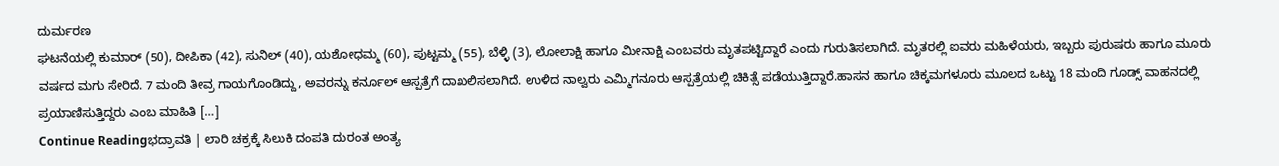ದುರ್ಮರಣ
ಘಟನೆಯಲ್ಲಿ ಕುಮಾರ್ (50), ದೀಪಿಕಾ (42), ಸುನಿಲ್ (40), ಯಶೋಧಮ್ಮ (60), ಪುಟ್ಟಮ್ಮ (55), ಬೆಳ್ಳಿ (3), ಲೋಲಾಕ್ಷಿ ಹಾಗೂ ಮೀನಾಕ್ಷಿ ಎಂಬವರು ಮೃತಪಟ್ಟಿದ್ದಾರೆ ಎಂದು ಗುರುತಿಸಲಾಗಿದೆ. ಮೃತರಲ್ಲಿ ಐವರು ಮಹಿಳೆಯರು, ಇಬ್ಬರು ಪುರುಷರು ಹಾಗೂ ಮೂರು ವರ್ಷದ ಮಗು ಸೇರಿದೆ. 7 ಮಂದಿ ತೀವ್ರ ಗಾಯಗೊಂಡಿದ್ದು, ಅವರನ್ನು ಕರ್ನೂಲ್ ಆಸ್ಪತ್ರೆಗೆ ದಾಖಲಿಸಲಾಗಿದೆ. ಉಳಿದ ನಾಲ್ವರು ಎಮ್ಮಿಗನೂರು ಆಸ್ಪತ್ರೆಯಲ್ಲಿ ಚಿಕಿತ್ಸೆ ಪಡೆಯುತ್ತಿದ್ದಾರೆ.ಹಾಸನ ಹಾಗೂ ಚಿಕ್ಕಮಗಳೂರು ಮೂಲದ ಒಟ್ಟು 18 ಮಂದಿ ಗೂಡ್ಸ್ ವಾಹನದಲ್ಲಿ ಪ್ರಯಾಣಿಸುತ್ತಿದ್ದರು ಎಂಬ ಮಾಹಿತಿ […]
Continue Readingಭದ್ರಾವತಿ | ಲಾರಿ ಚಕ್ರಕ್ಕೆ ಸಿಲುಕಿ ದಂಪತಿ ದುರಂತ ಅಂತ್ಯ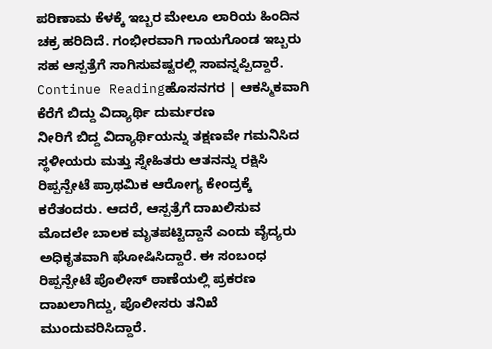ಪರಿಣಾಮ ಕೆಳಕ್ಕೆ ಇಬ್ಬರ ಮೇಲೂ ಲಾರಿಯ ಹಿಂದಿನ ಚಕ್ರ ಹರಿದಿದೆ. ಗಂಭೀರವಾಗಿ ಗಾಯಗೊಂಡ ಇಬ್ಬರು ಸಹ ಆಸ್ಪತ್ರೆಗೆ ಸಾಗಿಸುವಷ್ಟರಲ್ಲಿ ಸಾವನ್ನಪ್ಪಿದ್ದಾರೆ.
Continue Readingಹೊಸನಗರ | ಆಕಸ್ಮಿಕವಾಗಿ ಕೆರೆಗೆ ಬಿದ್ದು ವಿದ್ಯಾರ್ಥಿ ದುರ್ಮರಣ
ನೀರಿಗೆ ಬಿದ್ದ ವಿದ್ಯಾರ್ಥಿಯನ್ನು ತಕ್ಷಣವೇ ಗಮನಿಸಿದ ಸ್ಥಳೀಯರು ಮತ್ತು ಸ್ನೇಹಿತರು ಆತನನ್ನು ರಕ್ಷಿಸಿ ರಿಪ್ಪನ್ಪೇಟೆ ಪ್ರಾಥಮಿಕ ಆರೋಗ್ಯ ಕೇಂದ್ರಕ್ಕೆ ಕರೆತಂದರು. ಆದರೆ, ಆಸ್ಪತ್ರೆಗೆ ದಾಖಲಿಸುವ ಮೊದಲೇ ಬಾಲಕ ಮೃತಪಟ್ಟಿದ್ದಾನೆ ಎಂದು ವೈದ್ಯರು ಅಧಿಕೃತವಾಗಿ ಘೋಷಿಸಿದ್ದಾರೆ. ಈ ಸಂಬಂಧ ರಿಪ್ಪನ್ಪೇಟೆ ಪೊಲೀಸ್ ಠಾಣೆಯಲ್ಲಿ ಪ್ರಕರಣ ದಾಖಲಾಗಿದ್ದು, ಪೊಲೀಸರು ತನಿಖೆ ಮುಂದುವರಿಸಿದ್ದಾರೆ.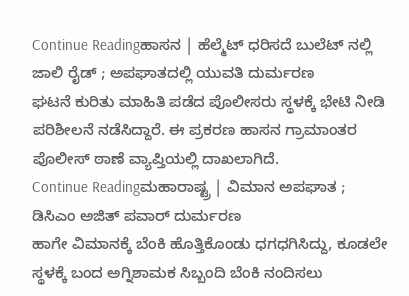Continue Readingಹಾಸನ | ಹೆಲ್ಮೆಟ್ ಧರಿಸದೆ ಬುಲೆಟ್ ನಲ್ಲಿ ಜಾಲಿ ರೈಡ್ ; ಅಪಘಾತದಲ್ಲಿ ಯುವತಿ ದುರ್ಮರಣ
ಘಟನೆ ಕುರಿತು ಮಾಹಿತಿ ಪಡೆದ ಪೊಲೀಸರು ಸ್ಥಳಕ್ಕೆ ಭೇಟಿ ನೀಡಿ ಪರಿಶೀಲನೆ ನಡೆಸಿದ್ದಾರೆ. ಈ ಪ್ರಕರಣ ಹಾಸನ ಗ್ರಾಮಾಂತರ ಪೊಲೀಸ್ ಠಾಣೆ ವ್ಯಾಪ್ತಿಯಲ್ಲಿ ದಾಖಲಾಗಿದೆ.
Continue Readingಮಹಾರಾಷ್ಟ್ರ | ವಿಮಾನ ಅಪಘಾತ ; ಡಿಸಿಎಂ ಅಜಿತ್ ಪವಾರ್ ದುರ್ಮರಣ
ಹಾಗೇ ವಿಮಾನಕ್ಕೆ ಬೆಂಕಿ ಹೊತ್ತಿಕೊಂಡು ಧಗಧಗಿಸಿದ್ದು, ಕೂಡಲೇ ಸ್ಥಳಕ್ಕೆ ಬಂದ ಅಗ್ನಿಶಾಮಕ ಸಿಬ್ಬಂದಿ ಬೆಂಕಿ ನಂದಿಸಲು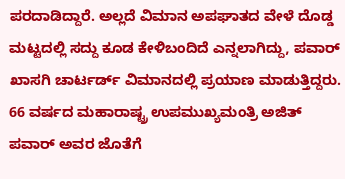ಪರದಾಡಿದ್ದಾರೆ. ಅಲ್ಲದೆ ವಿಮಾನ ಅಪಘಾತದ ವೇಳೆ ದೊಡ್ಡ ಮಟ್ಟದಲ್ಲಿ ಸದ್ದು ಕೂಡ ಕೇಳಿಬಂದಿದೆ ಎನ್ನಲಾಗಿದ್ದು, ಪವಾರ್ ಖಾಸಗಿ ಚಾರ್ಟರ್ಡ್ ವಿಮಾನದಲ್ಲಿ ಪ್ರಯಾಣ ಮಾಡುತ್ತಿದ್ದರು. 66 ವರ್ಷದ ಮಹಾರಾಷ್ಟ್ರ ಉಪಮುಖ್ಯಮಂತ್ರಿ ಅಜಿತ್ ಪವಾರ್ ಅವರ ಜೊತೆಗೆ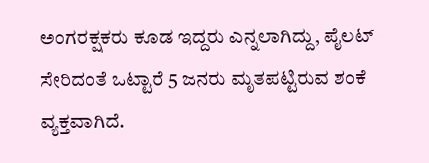ಅಂಗರಕ್ಷಕರು ಕೂಡ ಇದ್ದರು ಎನ್ನಲಾಗಿದ್ದು, ಪೈಲಟ್ ಸೇರಿದಂತೆ ಒಟ್ಟಾರೆ 5 ಜನರು ಮೃತಪಟ್ಟಿರುವ ಶಂಕೆ ವ್ಯಕ್ತವಾಗಿದೆ.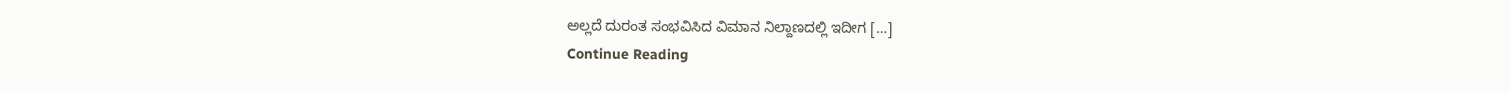ಅಲ್ಲದೆ ದುರಂತ ಸಂಭವಿಸಿದ ವಿಮಾನ ನಿಲ್ದಾಣದಲ್ಲಿ ಇದೀಗ […]
Continue Reading